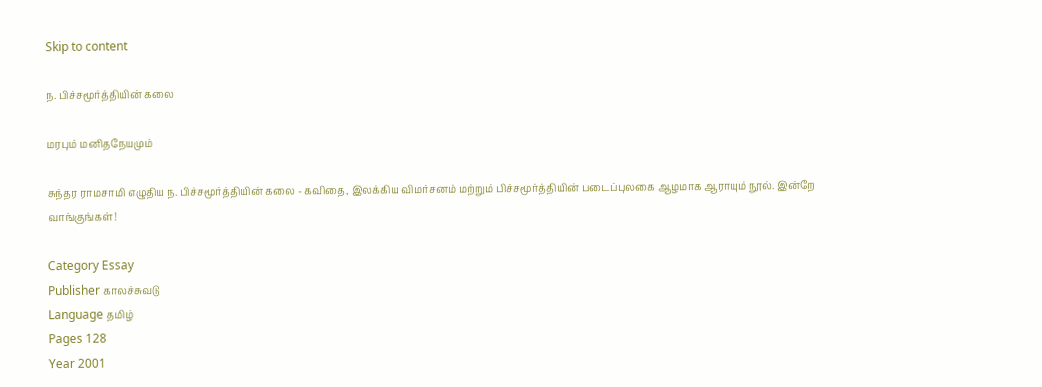Skip to content

ந. பிச்சமூர்த்தியின் கலை

மரபும் மனிதநேயமும்

சுந்தர ராமசாமி எழுதிய ந. பிச்சமூர்த்தியின் கலை - கவிதை, இலக்கிய விமர்சனம் மற்றும் பிச்சமூர்த்தியின் படைப்புலகை ஆழமாக ஆராயும் நூல். இன்றே வாங்குங்கள்!

Category Essay
Publisher காலச்சுவடு
Language தமிழ்
Pages 128
Year 2001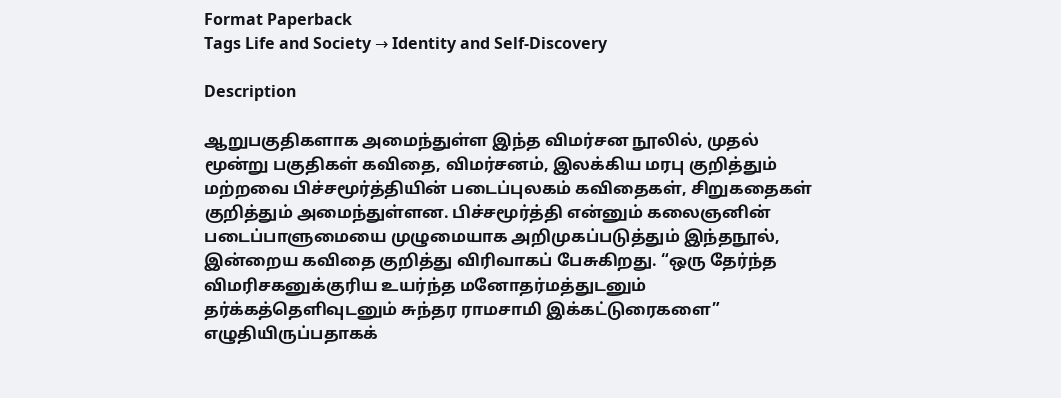Format Paperback
Tags Life and Society → Identity and Self-Discovery

Description

ஆறுபகுதிகளாக அமைந்துள்ள இந்த விமர்சன நூலில், முதல் மூன்று பகுதிகள் கவிதை, விமர்சனம், இலக்கிய மரபு குறித்தும் மற்றவை பிச்சமூர்த்தியின் படைப்புலகம் கவிதைகள், சிறுகதைகள் குறித்தும் அமைந்துள்ளன. பிச்சமூர்த்தி என்னும் கலைஞனின் படைப்பாளுமையை முழுமையாக அறிமுகப்படுத்தும் இந்தநூல், இன்றைய கவிதை குறித்து விரிவாகப் பேசுகிறது. “ஒரு தேர்ந்த விமரிசகனுக்குரிய உயர்ந்த மனோதர்மத்துடனும் தர்க்கத்தெளிவுடனும் சுந்தர ராமசாமி இக்கட்டுரைகளை” எழுதியிருப்பதாகக்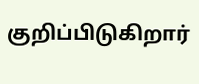குறிப்பிடுகிறார்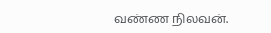வண்ண நிலவன்.